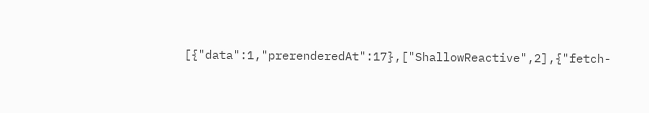[{"data":1,"prerenderedAt":17},["ShallowReactive",2],{"fetch-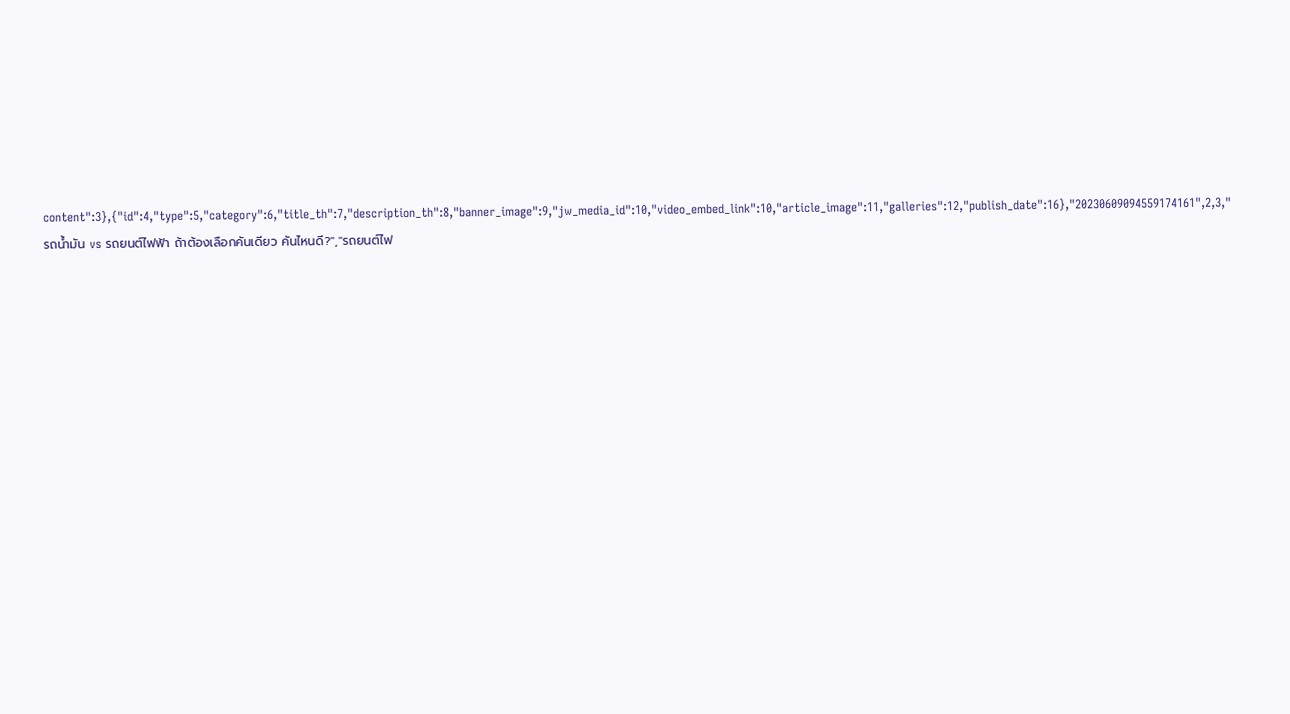content":3},{"id":4,"type":5,"category":6,"title_th":7,"description_th":8,"banner_image":9,"jw_media_id":10,"video_embed_link":10,"article_image":11,"galleries":12,"publish_date":16},"20230609094559174161",2,3,"รถน้ำมัน vs รถยนต์ไฟฟ้า ถ้าต้องเลือกคันเดียว คันไหนดี?","รถยนต์ไฟ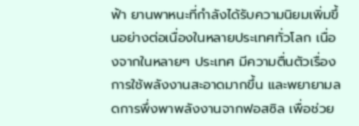ฟ้า ยานพาหนะที่กำลังได้รับความนิยมเพิ่มขึ้นอย่างต่อเนื่องในหลายประเทศทั่วโลก เนื่องจากในหลายๆ ประเทศ มีความตื่นตัวเรื่องการใช้พลังงานสะอาดมากขึ้น และพยายามลดการพึ่งพาพลังงานจากฟอสซิล เพื่อช่วย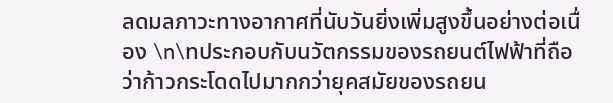ลดมลภาวะทางอากาศที่นับวันยิ่งเพิ่มสูงขึ้นอย่างต่อเนื่อง \n\nประกอบกับนวัตกรรมของรถยนต์ไฟฟ้าที่ถือว่าก้าวกระโดดไปมากกว่ายุคสมัยของรถยน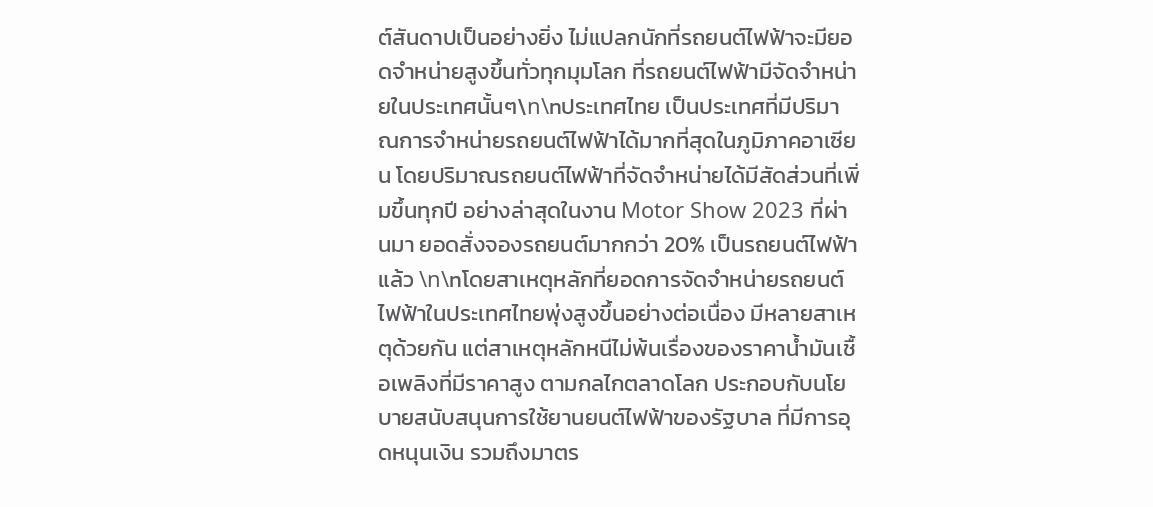ต์สันดาปเป็นอย่างยิ่ง ไม่แปลกนักที่รถยนต์ไฟฟ้าจะมียอดจำหน่ายสูงขึ้นทั่วทุกมุมโลก ที่รถยนต์ไฟฟ้ามีจัดจำหน่ายในประเทศนั้นๆ\n\nประเทศไทย เป็นประเทศที่มีปริมาณการจำหน่ายรถยนต์ไฟฟ้าได้มากที่สุดในภูมิภาคอาเซียน โดยปริมาณรถยนต์ไฟฟ้าที่จัดจำหน่ายได้มีสัดส่วนที่เพิ่มขึ้นทุกปี อย่างล่าสุดในงาน Motor Show 2023 ที่ผ่านมา ยอดสั่งจองรถยนต์มากกว่า 20% เป็นรถยนต์ไฟฟ้าแล้ว \n\nโดยสาเหตุหลักที่ยอดการจัดจำหน่ายรถยนต์ไฟฟ้าในประเทศไทยพุ่งสูงขึ้นอย่างต่อเนื่อง มีหลายสาเหตุด้วยกัน แต่สาเหตุหลักหนีไม่พ้นเรื่องของราคาน้ำมันเชื้อเพลิงที่มีราคาสูง ตามกลไกตลาดโลก ประกอบกับนโยบายสนับสนุนการใช้ยานยนต์ไฟฟ้าของรัฐบาล ที่มีการอุดหนุนเงิน รวมถึงมาตร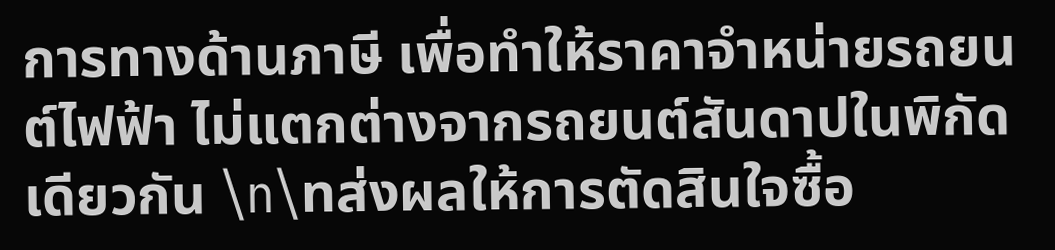การทางด้านภาษี เพื่อทำให้ราคาจำหน่ายรถยนต์ไฟฟ้า ไม่แตกต่างจากรถยนต์สันดาปในพิกัดเดียวกัน \n\nส่งผลให้การตัดสินใจซื้อ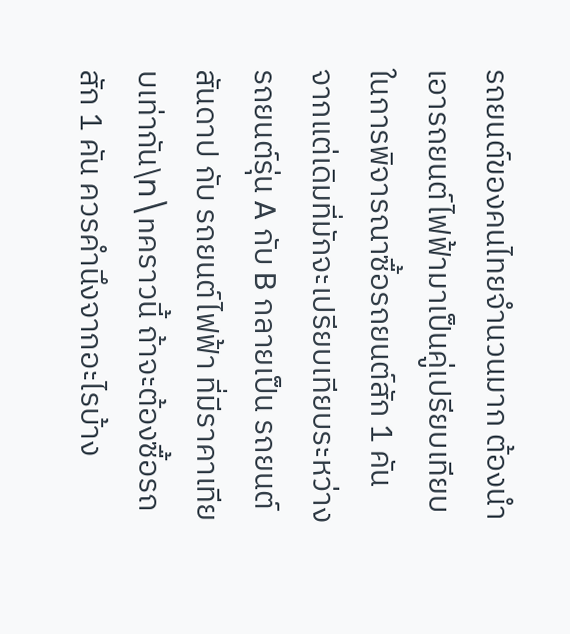รถยนต์ของคนไทยจำนวนมาก ต้องนำเอารถยนต์ไฟฟ้ามาเป็นคู่เปรียบเทียบในการพิจารณาซื้อรถยนต์สัก 1 คัน จากแต่เดิมที่มักจะเปรียบเทียบระหว่าง รถยนต์รุ่น A กับ B กลายเป็น รถยนต์สันดาป กับ รถยนต์ไฟฟ้า ที่มีราคาเทียบเท่ากัน\n\nคราวนี้ ถ้าจะต้องซื้อรถสัก 1 คัน ควรคำนึงจากอะไรบ้าง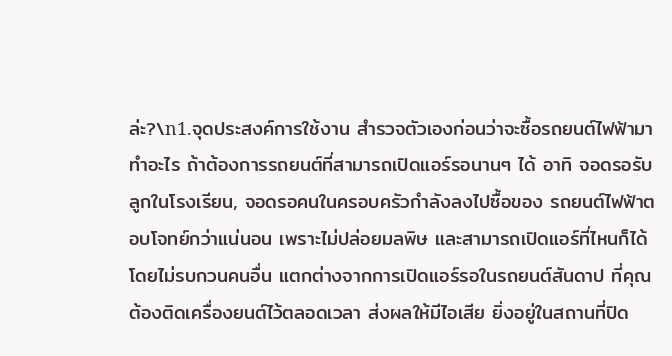ล่ะ?\n1.จุดประสงค์การใช้งาน สำรวจตัวเองก่อนว่าจะซื้อรถยนต์ไฟฟ้ามาทำอะไร ถ้าต้องการรถยนต์ที่สามารถเปิดแอร์รอนานๆ ได้ อาทิ จอดรอรับลูกในโรงเรียน, จอดรอคนในครอบครัวกำลังลงไปซื้อของ รถยนต์ไฟฟ้าตอบโจทย์กว่าแน่นอน เพราะไม่ปล่อยมลพิษ และสามารถเปิดแอร์ที่ไหนก็ได้โดยไม่รบกวนคนอื่น แตกต่างจากการเปิดแอร์รอในรถยนต์สันดาป ที่คุณต้องติดเครื่องยนต์ไว้ตลอดเวลา ส่งผลให้มีไอเสีย ยิ่งอยู่ในสถานที่ปิด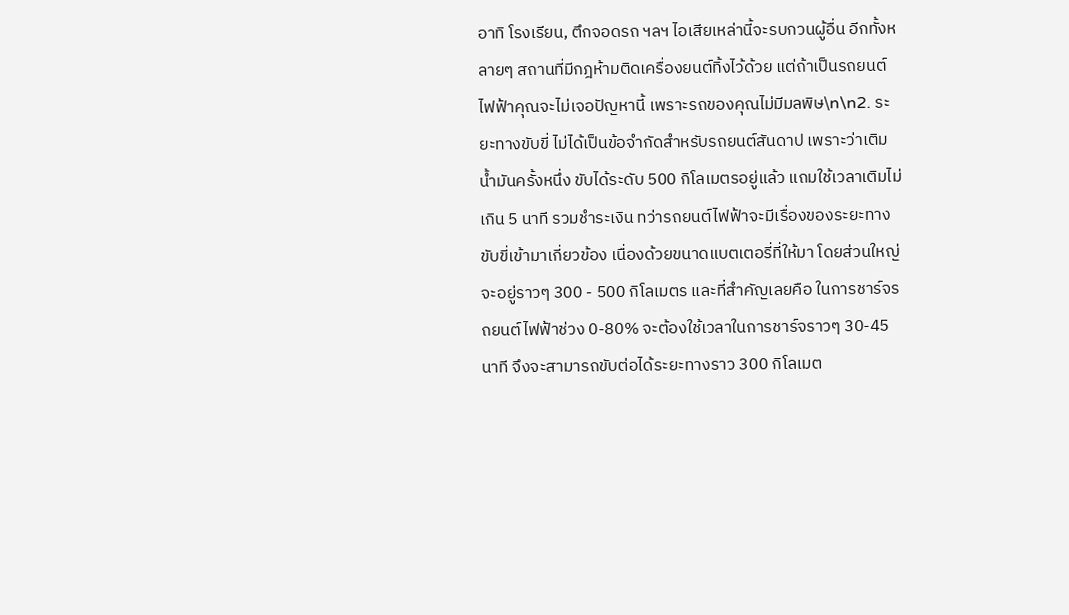อาทิ โรงเรียน, ตึกจอดรถ ฯลฯ ไอเสียเหล่านี้จะรบกวนผู้อื่น อีกทั้งหลายๆ สถานที่มีกฎห้ามติดเครื่องยนต์ทิ้งไว้ด้วย แต่ถ้าเป็นรถยนต์ไฟฟ้าคุณจะไม่เจอปัญหานี้ เพราะรถของคุณไม่มีมลพิษ\n\n2. ระยะทางขับขี่ ไม่ได้เป็นข้อจำกัดสำหรับรถยนต์สันดาป เพราะว่าเติมน้ำมันครั้งหนึ่ง ขับได้ระดับ 500 กิโลเมตรอยู่แล้ว แถมใช้เวลาเติมไม่เกิน 5 นาที รวมชำระเงิน ทว่ารถยนต์ไฟฟ้าจะมีเรื่องของระยะทางขับขี่เข้ามาเกี่ยวข้อง เนื่องด้วยขนาดแบตเตอรี่ที่ให้มา โดยส่วนใหญ่จะอยู่ราวๆ 300 - 500 กิโลเมตร และที่สำคัญเลยคือ ในการชาร์จรถยนต์ไฟฟ้าช่วง 0-80% จะต้องใช้เวลาในการชาร์จราวๆ 30-45 นาที จึงจะสามารถขับต่อได้ระยะทางราว 300 กิโลเมต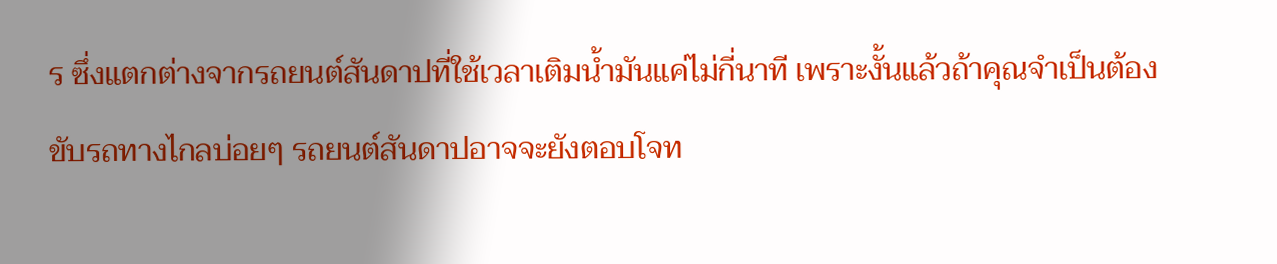ร ซึ่งแตกต่างจากรถยนต์สันดาปที่ใช้เวลาเติมน้ำมันแค่ไม่กี่นาที เพราะงั้นแล้วถ้าคุณจำเป็นต้องขับรถทางไกลบ่อยๆ รถยนต์สันดาปอาจจะยังตอบโจท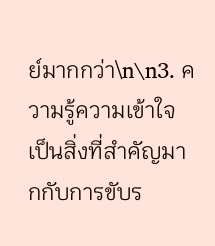ย์มากกว่า\n\n3. ความรู้ความเข้าใจ เป็นสิ่งที่สำคัญมากกับการขับร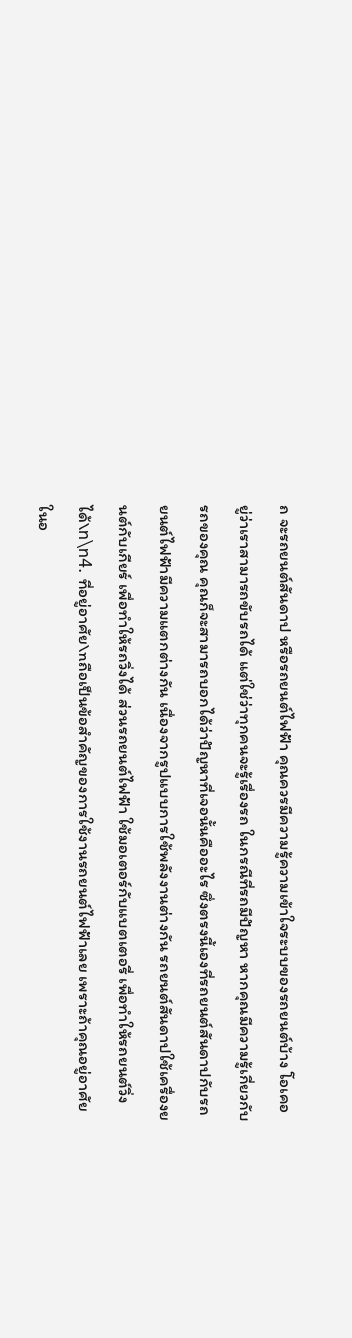ถ จะรถยนต์สันดาป หรือรถยนต์ไฟฟ้า คุณควรมีความรู้ความเข้าใจระบบของรถยนต์บ้าง โอเคอยู่ว่าเราสามารถขับรถได้ แต่ใช่ว่าทุกคนจะรู้เรื่องรถ ในกรณีที่รถมีปัญหา หากคุณมีความรู้เกี่ยวกับรถของคุณ คุณก็จะสามารถบอกได้ว่าปัญหาที่เจอนั้นคืออะไร ซึ่งตรงนี้เองที่รถยนต์สันดาปกับรถยนต์ไฟฟ้ามีความแตกต่างกัน เนื่องจากรูปแบบการใช้พลังงานต่างกัน รถยนต์สันดาปใช้เครื่องยนต์กับเกียร์ เพื่อทำให้รถวิ่งได้ ส่วนรถยนต์ไฟฟ้า ใช้มอเตอร์กับแบตเตอรี่ เพื่อทำให้รถยนต์วิ่งได้\n\n4. ที่อยู่อาศัย\nถือเป็นข้อสำคัญของการใช้งานรถยนต์ไฟฟ้าเลย เพราะถ้าคุณอยู่อาศัยในอ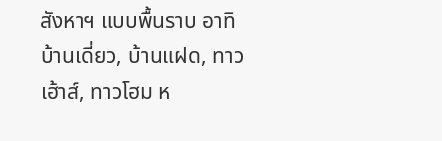สังหาฯ แบบพื้นราบ อาทิ บ้านเดี่ยว, บ้านแฝด, ทาวเฮ้าส์, ทาวโฮม ห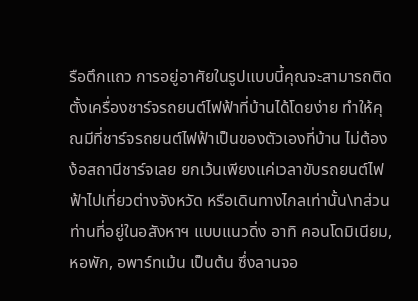รือตึกแถว การอยู่อาศัยในรูปแบบนี้คุณจะสามารถติดตั้งเครื่องชาร์จรถยนต์ไฟฟ้าที่บ้านได้โดยง่าย ทำให้คุณมีที่ชาร์จรถยนต์ไฟฟ้าเป็นของตัวเองที่บ้าน ไม่ต้องง้อสถานีชาร์จเลย ยกเว้นเพียงแค่เวลาขับรถยนต์ไฟฟ้าไปเที่ยวต่างจังหวัด หรือเดินทางไกลเท่านั้น\nส่วนท่านที่อยู่ในอสังหาฯ แบบแนวดิ่ง อาทิ คอนโดมิเนียม, หอพัก, อพาร์ทเม้น เป็นต้น ซึ่งลานจอ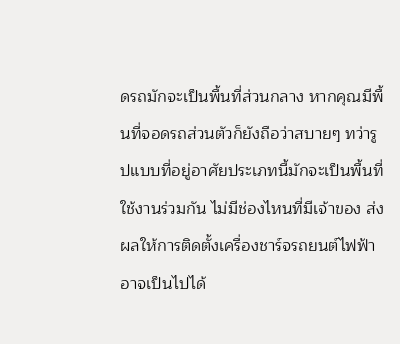ดรถมักจะเป็นพื้นที่ส่วนกลาง หากคุณมีพื้นที่จอดรถส่วนตัวก็ยังถือว่าสบายๆ ทว่ารูปแบบที่อยู่อาศัยประเภทนี้มักจะเป็นพื้นที่ใช้งานร่วมกัน ไม่มีช่องไหนที่มีเจ้าของ ส่งผลให้การติดตั้งเครื่องชาร์จรถยนต์ไฟฟ้าอาจเป็นไปได้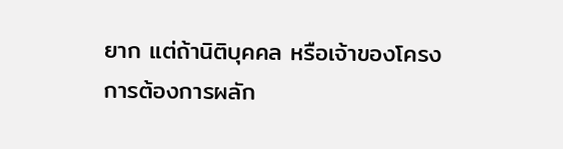ยาก แต่ถ้านิติบุคคล หรือเจ้าของโครงการต้องการผลัก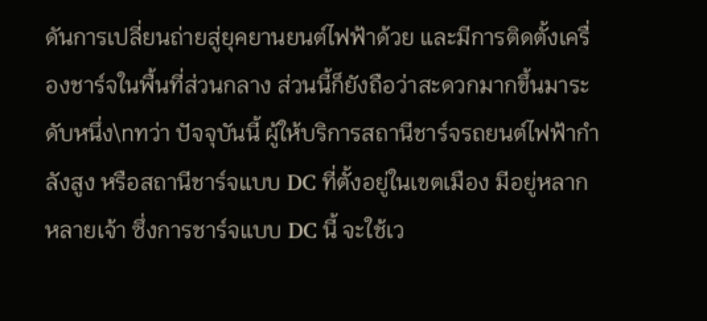ดันการเปลี่ยนถ่ายสู่ยุคยานยนต์ไฟฟ้าด้วย และมีการติดตั้งเครื่องชาร์จในพื้นที่ส่วนกลาง ส่วนนี้ก็ยังถือว่าสะดวกมากขึ้นมาระดับหนึ่ง\nทว่า ปัจจุบันนี้ ผู้ให้บริการสถานีชาร์จรถยนต์ไฟฟ้ากำลังสูง หรือสถานีชาร์จแบบ DC ที่ตั้งอยู่ในเขตเมือง มีอยู่หลากหลายเจ้า ซึ่งการชาร์จแบบ DC นี้ จะใช้เว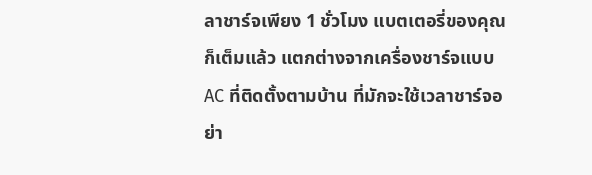ลาชาร์จเพียง 1 ชั่วโมง แบตเตอรี่ของคุณก็เต็มแล้ว แตกต่างจากเครื่องชาร์จแบบ AC ที่ติดตั้งตามบ้าน ที่มักจะใช้เวลาชาร์จอย่า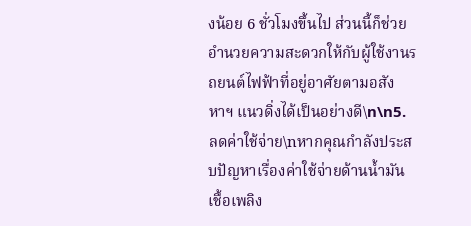งน้อย 6 ชั่วโมงขึ้นไป ส่วนนี้ก็ช่วยอำนวยความสะดวกให้กับผู้ใช้งานรถยนต์ไฟฟ้าที่อยู่อาศัยตามอสังหาฯ แนวดิ่งได้เป็นอย่างดี\n\n5. ลดค่าใช้จ่าย\nหากคุณกำลังประสบปัญหาเรื่องค่าใช้จ่ายด้านน้ำมันเชื้อเพลิง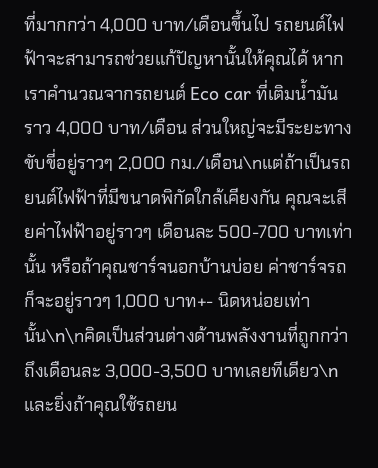ที่มากกว่า 4,000 บาท/เดือนขึ้นไป รถยนต์ไฟฟ้าจะสามารถช่วยแก้ปัญหานั้นให้คุณได้ หากเราคำนวณจากรถยนต์ Eco car ที่เติมน้ำมันราว 4,000 บาท/เดือน ส่วนใหญ่จะมีระยะทางขับขี่อยู่ราวๆ 2,000 กม./เดือน\nแต่ถ้าเป็นรถยนต์ไฟฟ้าที่มีขนาดพิกัดใกล้เคียงกัน คุณจะเสียค่าไฟฟ้าอยู่ราวๆ เดือนละ 500-700 บาทเท่านั้น หรือถ้าคุณชาร์จนอกบ้านบ่อย ค่าชาร์จรถก็จะอยู่ราวๆ 1,000 บาท+- นิดหน่อยเท่านั้น\n\nคิดเป็นส่วนต่างด้านพลังงานที่ถูกกว่าถึงเดือนละ 3,000-3,500 บาทเลยทีเดียว\nและยิ่งถ้าคุณใช้รถยน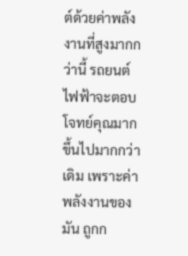ต์ด้วยค่าพลังงานที่สูงมากกว่านี้ รถยนต์ไฟฟ้าจะตอบโจทย์คุณมากขึ้นไปมากกว่าเดิม เพราะค่าพลังงานของมัน ถูกก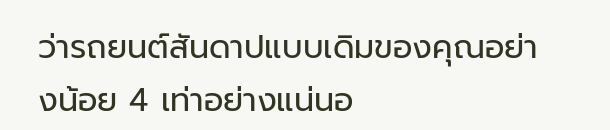ว่ารถยนต์สันดาปแบบเดิมของคุณอย่างน้อย 4 เท่าอย่างแน่นอ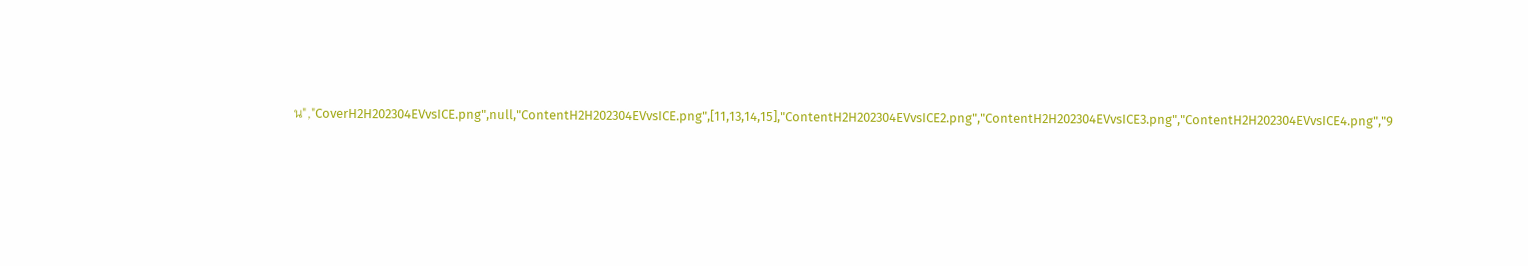น","CoverH2H202304EVvsICE.png",null,"ContentH2H202304EVvsICE.png",[11,13,14,15],"ContentH2H202304EVvsICE2.png","ContentH2H202304EVvsICE3.png","ContentH2H202304EVvsICE4.png","9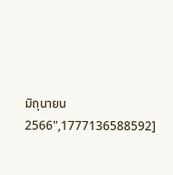มิถุนายน 2566",1777136588592]